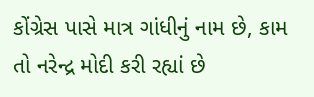કોંગ્રેસ પાસે માત્ર ગાંધીનું નામ છે, કામ તો નરેન્દ્ર મોદી કરી રહ્યાં છે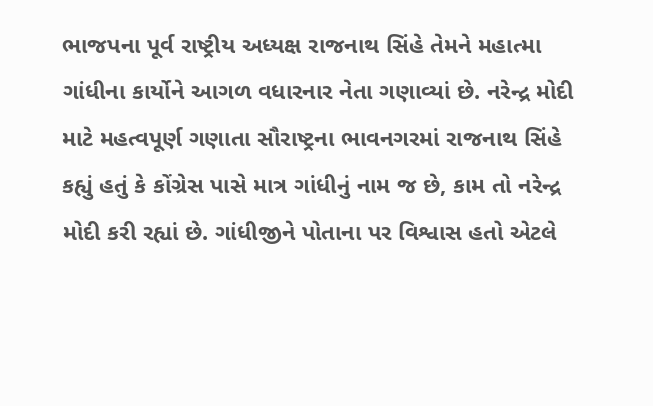ભાજપના પૂર્વ રાષ્ટ્રીય અધ્યક્ષ રાજનાથ સિંહે તેમને મહાત્મા ગાંધીના કાર્યોને આગળ વધારનાર નેતા ગણાવ્યાં છે. નરેન્દ્ર મોદી માટે મહત્વપૂર્ણ ગણાતા સૌરાષ્ટ્રના ભાવનગરમાં રાજનાથ સિંહે કહ્યું હતું કે કોંગ્રેસ પાસે માત્ર ગાંધીનું નામ જ છે, કામ તો નરેન્દ્ર મોદી કરી રહ્યાં છે. ગાંધીજીને પોતાના પર વિશ્વાસ હતો એટલે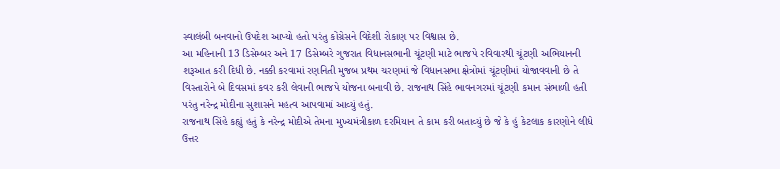સ્વાલંબી બનવાનો ઉપદેશ આપ્યો હતો પરંતુ કોંગ્રેસને વિદેશી રોકાણ પર વિશ્વાસ છે.
આ મહિનાની 13 ડિસેમ્બર અને 17 ડિસેમ્બરે ગુજરાત વિધાનસભાની ચૂંટણી માટે ભાજપે રવિવારથી ચૂંટણી અભિયાનની શરૂઆત કરી દિધી છે. નક્કી કરવામાં રણનિતી મુજબ પ્રથમ ચરણમાં જે વિધાનસભા ક્ષેત્રોમાં ચૂંટણીમાં યોજાવવાની છે તે વિસ્તારોને બે દિવસમાં કવર કરી લેવાની ભાજપે યોજના બનાવી છે. રાજનાથ સિંહે ભાવનગરમાં ચૂંટણી કમાન સંભાળી હતી પરંતુ નરેન્દ્ર મોદીના સુશાસને મહત્વ આપવામાં આવ્યું હતું.
રાજનાથ સિંહે કહ્યું હતું કે નરેન્દ્ર મોદીએ તેમના મુખ્યમંત્રીકાળ દરમિયાન તે કામ કરી બતાવ્યું છે જે કે હું કેટલાક કારણોને લીધે ઉત્તર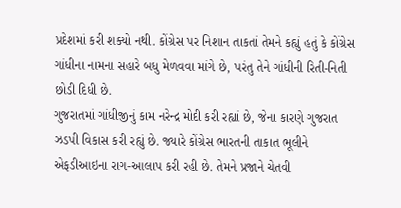પ્રદેશમાં કરી શક્યો નથી. કોંગ્રેસ પર નિશાન તાકતાં તેમને કહ્યું હતું કે કોંગ્રેસ ગાંધીના નામના સહારે બધુ મેળવવા માંગે છે, પરંતુ તેને ગાંધીની રિતી-નિતી છોડી દિધી છે.
ગુજરાતમાં ગાંધીજીનું કામ નરેન્દ્ર મોદી કરી રહ્યાં છે, જેના કારણે ગુજરાત ઝડપી વિકાસ કરી રહ્યું છે. જ્યારે કોંગ્રેસ ભારતની તાકાત ભૂલીને એફડીઆઇના રાગ-આલાપ કરી રહી છે. તેમને પ્રજાને ચેતવી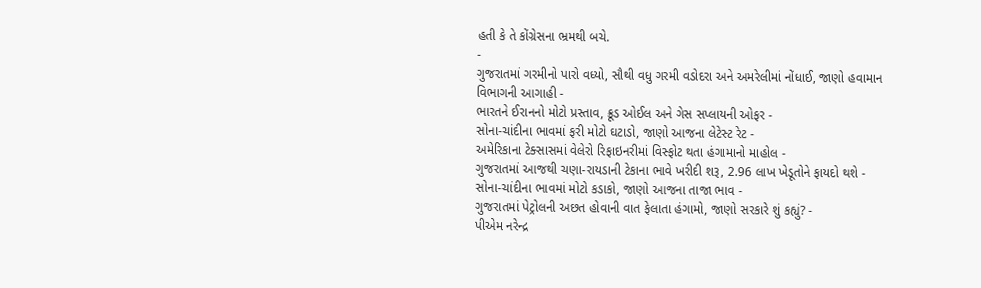હતી કે તે કોંગ્રેસના ભ્રમથી બચે.
-
ગુજરાતમાં ગરમીનો પારો વધ્યો, સૌથી વધુ ગરમી વડોદરા અને અમરેલીમાં નોંધાઈ, જાણો હવામાન વિભાગની આગાહી -
ભારતને ઈરાનનો મોટો પ્રસ્તાવ, ક્રૂડ ઓઈલ અને ગેસ સપ્લાયની ઓફર -
સોના-ચાંદીના ભાવમાં ફરી મોટો ઘટાડો, જાણો આજના લેટેસ્ટ રેટ -
અમેરિકાના ટેક્સાસમાં વેલેરો રિફાઇનરીમાં વિસ્ફોટ થતા હંગામાનો માહોલ -
ગુજરાતમાં આજથી ચણા-રાયડાની ટેકાના ભાવે ખરીદી શરૂ, 2.96 લાખ ખેડૂતોને ફાયદો થશે -
સોના-ચાંદીના ભાવમાં મોટો કડાકો, જાણો આજના તાજા ભાવ -
ગુજરાતમાં પેટ્રોલની અછત હોવાની વાત ફેલાતા હંગામો, જાણો સરકારે શું કહ્યું? -
પીએમ નરેન્દ્ર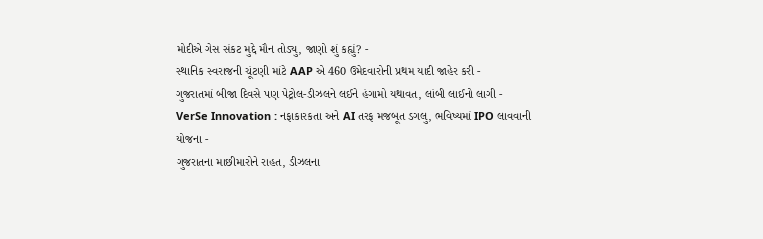મોદીએ ગેસ સંકટ મુદ્દે મૌન તોડ્યુ, જાણો શું કહ્યું? -
સ્થાનિક સ્વરાજની ચૂંટણી માંટે AAP એ 460 ઉમેદવારોની પ્રથમ યાદી જાહેર કરી -
ગુજરાતમાં બીજા દિવસે પણ પેટ્રોલ-ડીઝલને લઈને હંગામો યથાવત, લાંબી લાઈનો લાગી -
VerSe Innovation : નફાકારકતા અને AI તરફ મજબૂત ડગલુ, ભવિષ્યમાં IPO લાવવાની યોજના -
ગુજરાતના માછીમારોને રાહત, ડીઝલના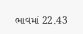ભાવમાં 22.43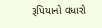રૂપિયાનો વધારો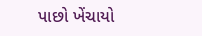પાછો ખેંચાયો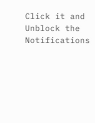Click it and Unblock the Notifications